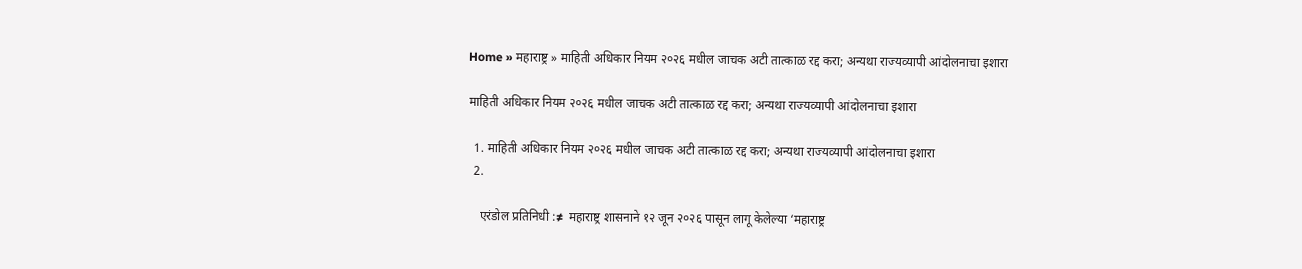Home » महाराष्ट्र » माहिती अधिकार नियम २०२६ मधील जाचक अटी तात्काळ रद्द करा; अन्यथा राज्यव्यापी आंदोलनाचा इशारा

माहिती अधिकार नियम २०२६ मधील जाचक अटी तात्काळ रद्द करा; अन्यथा राज्यव्यापी आंदोलनाचा इशारा

  1. माहिती अधिकार नियम २०२६ मधील जाचक अटी तात्काळ रद्द करा; अन्यथा राज्यव्यापी आंदोलनाचा इशारा
  2.

    एरंडोल प्रतिनिधी :≠  महाराष्ट्र शासनाने १२ जून २०२६ पासून लागू केलेल्या ‘महाराष्ट्र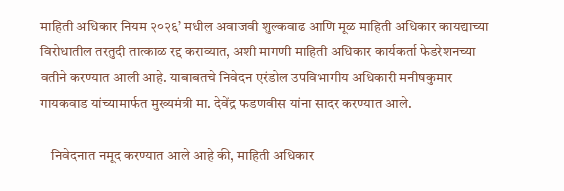माहिती अधिकार नियम २०२६’ मधील अवाजवी शुल्कवाढ आणि मूळ माहिती अधिकार कायद्याच्या विरोधातील तरतुदी तात्काळ रद्द कराव्यात, अशी मागणी माहिती अधिकार कार्यकर्ता फेडरेशनच्या वतीने करण्यात आली आहे. याबाबतचे निवेदन एरंडोल उपविभागीय अधिकारी मनीषकुमार गायकवाड यांच्यामार्फत मुख्यमंत्री मा. देवेंद्र फडणवीस यांना सादर करण्यात आले.

    निवेदनात नमूद करण्यात आले आहे की, माहिती अधिकार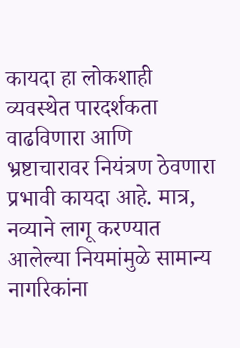कायदा हा लोकशाही व्यवस्थेत पारदर्शकता वाढविणारा आणि भ्रष्टाचारावर नियंत्रण ठेवणारा प्रभावी कायदा आहे. मात्र, नव्याने लागू करण्यात आलेल्या नियमांमुळे सामान्य नागरिकांना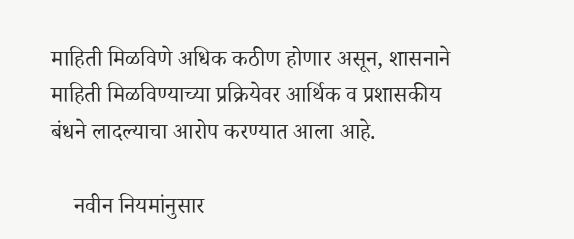माहिती मिळविणे अधिक कठीण होणार असून, शासनाने माहिती मिळविण्याच्या प्रक्रियेवर आर्थिक व प्रशासकीय बंधने लादल्याचा आरोप करण्यात आला आहे.

    नवीन नियमांनुसार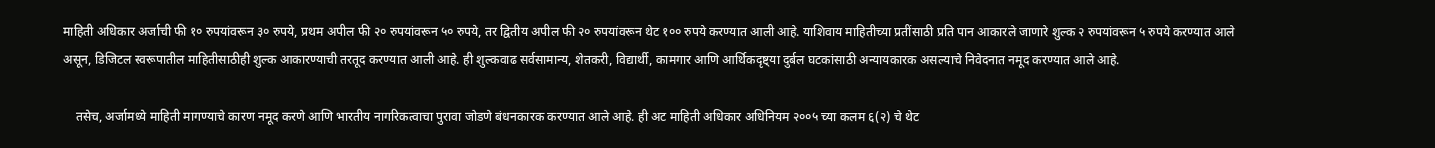माहिती अधिकार अर्जाची फी १० रुपयांवरून ३० रुपये, प्रथम अपील फी २० रुपयांवरून ५० रुपये, तर द्वितीय अपील फी २० रुपयांवरून थेट १०० रुपये करण्यात आली आहे. याशिवाय माहितीच्या प्रतींसाठी प्रति पान आकारले जाणारे शुल्क २ रुपयांवरून ५ रुपये करण्यात आले असून, डिजिटल स्वरूपातील माहितीसाठीही शुल्क आकारण्याची तरतूद करण्यात आली आहे. ही शुल्कवाढ सर्वसामान्य, शेतकरी, विद्यार्थी, कामगार आणि आर्थिकदृष्ट्या दुर्बल घटकांसाठी अन्यायकारक असल्याचे निवेदनात नमूद करण्यात आले आहे.

    तसेच, अर्जामध्ये माहिती मागण्याचे कारण नमूद करणे आणि भारतीय नागरिकत्वाचा पुरावा जोडणे बंधनकारक करण्यात आले आहे. ही अट माहिती अधिकार अधिनियम २००५ च्या कलम ६(२) चे थेट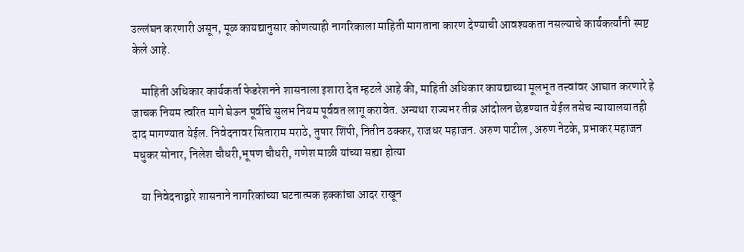उल्लंघन करणारी असून, मूळ कायद्यानुसार कोणत्याही नागरिकाला माहिती मागताना कारण देण्याची आवश्यकता नसल्याचे कार्यकर्त्यांनी स्पष्ट केले आहे.

    माहिती अधिकार कार्यकर्ता फेडरेशनने शासनाला इशारा देत म्हटले आहे की, माहिती अधिकार कायद्याच्या मूलभूत तत्त्वांवर आघात करणारे हे जाचक नियम त्वरित मागे घेऊन पूर्वीचे सुलभ नियम पूर्ववत लागू करावेत. अन्यथा राज्यभर तीव्र आंदोलन छेडण्यात येईल तसेच न्यायालयातही दाद मागण्यात येईल. निवेदनावर सिताराम मराठे, तुषार शिंपी, नितीन ठक्कर, राजधर महाजन. अरुण पाटील ,अरुण नेटके, प्रभाकर महाजन मधुकर सोनार, निलेश चौधरी,भूषण चौधरी, गणेश माळी यांच्या सह्या होत्या

    या निवेदनाद्वारे शासनाने नागरिकांच्या घटनात्मक हक्कांचा आदर राखून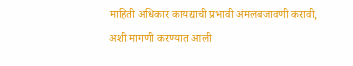माहिती अधिकार कायद्याची प्रभावी अंमलबजावणी करावी, अशी मागणी करण्यात आली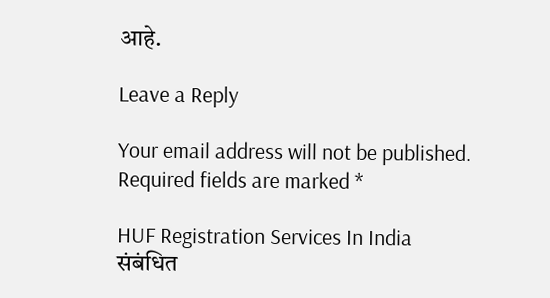आहे.

Leave a Reply

Your email address will not be published. Required fields are marked *

HUF Registration Services In India
संबंधित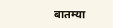बातम्या